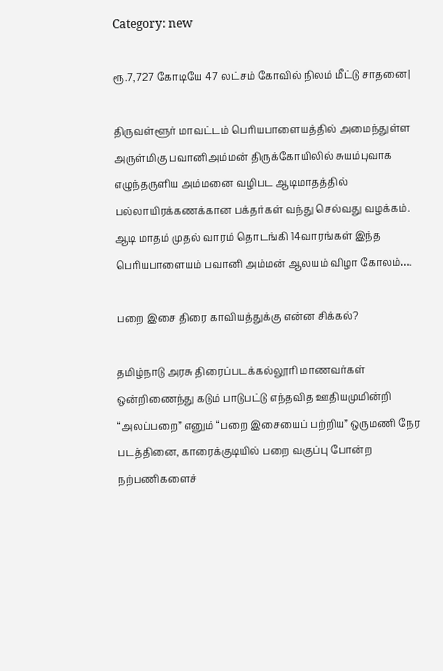Category: new

ரூ.7,727 கோடியே 47 லட்சம் கோவில் நிலம் மீட்டு சாதனை|

திருவள்ளூர் மாவட்டம் பெரியபாளையத்தில் அமைந்துள்ள அருள்மிகு பவானிஅம்மன் திருக்கோயிலில் சுயம்புவாக எழுந்தருளிய அம்மனை வழிபட ஆடிமாதத்தில் பல்லாயிரக்கணக்கான பக்தர்கள் வந்து செல்வது வழக்கம். ஆடி மாதம் முதல் வாரம் தொடங்கி 14வாரங்கள் இந்த பெரியபாளையம் பவானி அம்மன் ஆலயம் விழா கோலம்….

பறை இசை திரை காவியத்துக்கு என்ன சிக்கல்?

தமிழ்நாடு அரசு திரைப்படக்கல்லூரி மாணவர்கள் ஒன்றிணைந்து கடும் பாடுபட்டு எந்தவித ஊதியமுமின்றி “அலப்பறை” எனும் “பறை இசையைப் பற்றிய” ஒருமணி நேர படத்தினை, காரைக்குடியில் பறை வகுப்பு போன்ற நற்பணிகளைச்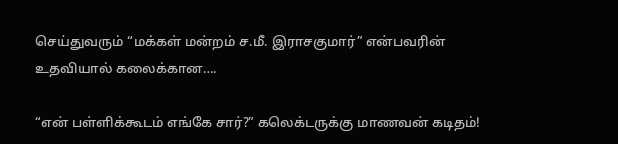செய்துவரும் “மக்கள் மன்றம் ச.மீ. இராசகுமார்” என்பவரின் உதவியால் கலைக்கான….

“என் பள்ளிக்கூடம் எங்கே சார்?” கலெக்டருக்கு மாணவன் கடிதம்!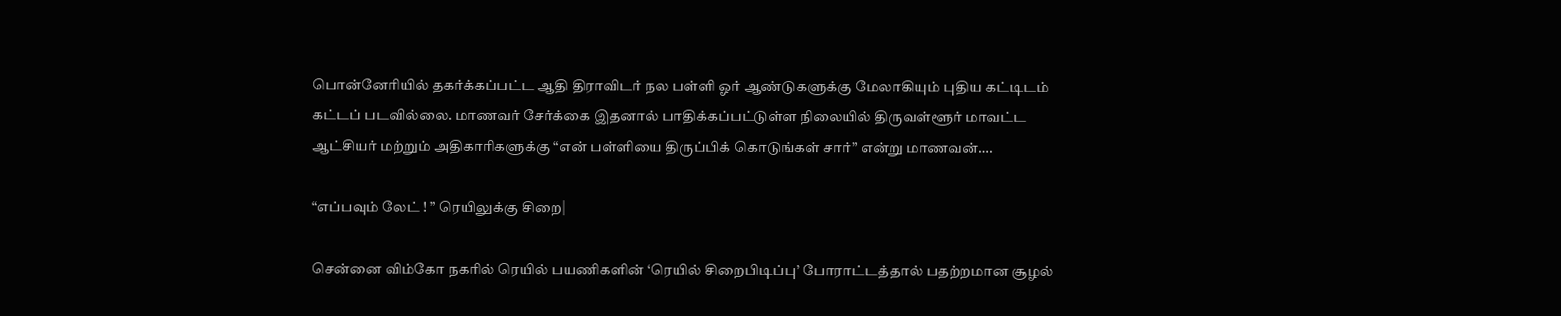பொன்னேரியில் தகர்க்கப்பட்ட ஆதி திராவிடர் நல பள்ளி ஓர் ஆண்டுகளுக்கு மேலாகியும் புதிய கட்டிடம் கட்டப் படவில்லை. மாணவர் சேர்க்கை இதனால் பாதிக்கப்பட்டுள்ள நிலையில் திருவள்ளூர் மாவட்ட ஆட்சியர் மற்றும் அதிகாரிகளுக்கு “என் பள்ளியை திருப்பிக் கொடுங்கள் சார்” என்று மாணவன்….

“எப்பவும் லேட் ! ” ரெயிலுக்கு சிறை|

சென்னை விம்கோ நகரில் ரெயில் பயணிகளின் ‘ரெயில் சிறைபிடிப்பு’ போராட்டத்தால் பதற்றமான சூழல்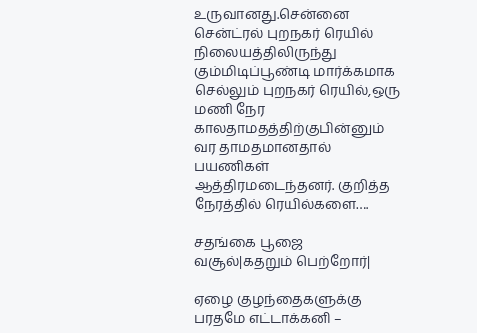உருவானது.சென்னை சென்ட்ரல் புறநகர் ரெயில் நிலையத்திலிருந்து கும்மிடிப்பூண்டி மார்க்கமாக செல்லும் புறநகர் ரெயில்,ஒரு மணி நேர காலதாமதத்திற்குபின்னும் வர தாமதமானதால் பயணிகள் ஆத்திரமடைந்தனர். குறித்த நேரத்தில் ரெயில்களை….

சதங்கை பூஜை வசூல்|கதறும் பெற்றோர்|

ஏழை குழந்தைகளுக்கு பரதமே எட்டாக்கனி –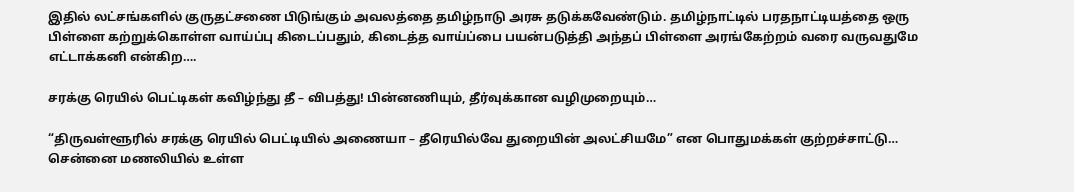இதில் லட்சங்களில் குருதட்சணை பிடுங்கும் அவலத்தை தமிழ்நாடு அரசு தடுக்கவேண்டும். தமிழ்நாட்டில் பரதநாட்டியத்தை ஒரு பிள்ளை கற்றுக்கொள்ள வாய்ப்பு கிடைப்பதும், கிடைத்த வாய்ப்பை பயன்படுத்தி அந்தப் பிள்ளை அரங்கேற்றம் வரை வருவதுமே எட்டாக்கனி என்கிற….

சரக்கு ரெயில் பெட்டிகள் கவிழ்ந்து தீ – விபத்து! பின்னணியும், தீர்வுக்கான வழிமுறையும்…

“திருவள்ளூரில் சரக்கு ரெயில் பெட்டியில் அணையா – தீரெயில்வே துறையின் அலட்சியமே” என பொதுமக்கள் குற்றச்சாட்டு… சென்னை மணலியில் உள்ள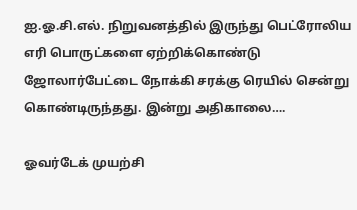ஐ.ஓ.சி.எல். நிறுவனத்தில் இருந்து பெட்ரோலிய எரி பொருட்களை ஏற்றிக்கொண்டு ஜோலார்பேட்டை நோக்கி சரக்கு ரெயில் சென்று கொண்டிருந்தது. இன்று அதிகாலை….

ஓவர்டேக் முயற்சி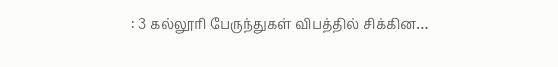: 3 கல்லூரி பேருந்துகள் விபத்தில் சிக்கின…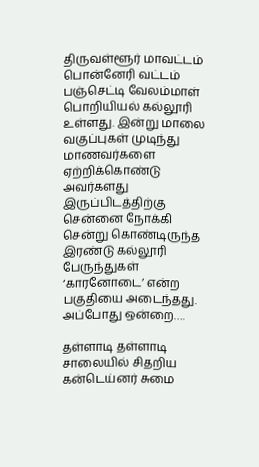திருவள்ளூர் மாவட்டம் பொன்னேரி வட்டம் பஞ்செட்டி வேலம்மாள் பொறியியல் கல்லூரி உள்ளது. இன்று மாலை வகுப்புகள் முடிந்து மாணவர்களை ஏற்றிக்கொண்டு அவர்களது இருப்பிடத்திற்கு சென்னை நோக்கி சென்று கொண்டிருந்த இரண்டு கல்லூரி பேருந்துகள் ‘காரனோடை’ என்ற பகுதியை அடைந்தது. அப்போது ஒன்றை….

தள்ளாடி தள்ளாடி சாலையில் சிதறிய கன்டெய்னர் சுமை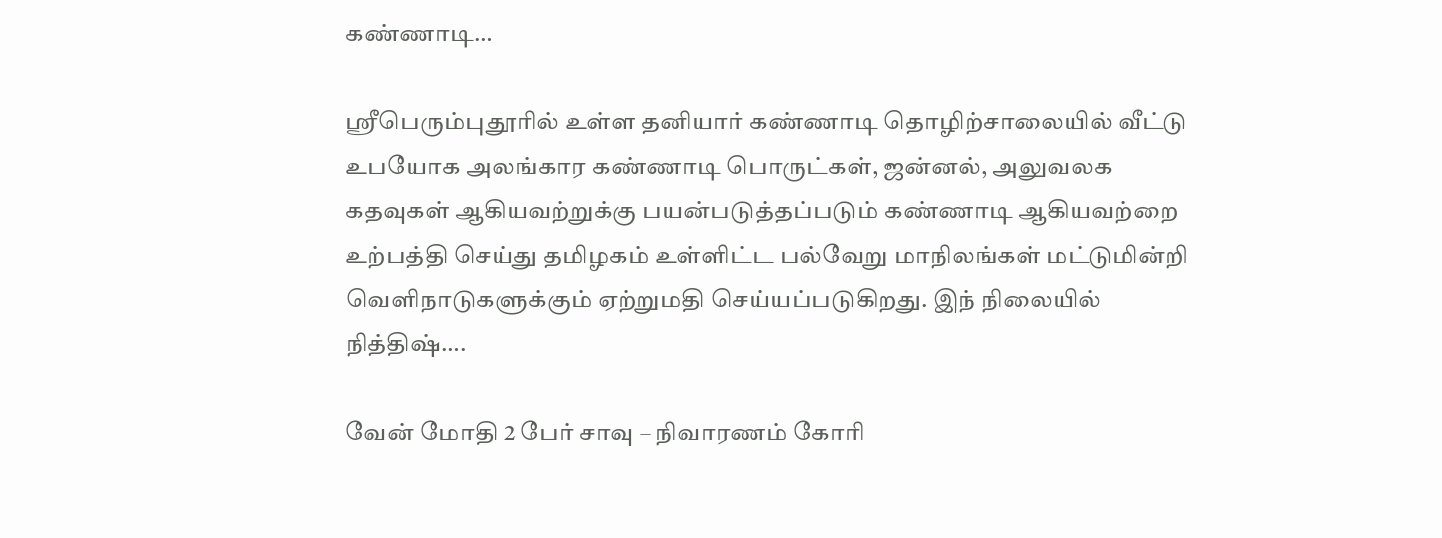கண்ணாடி…

ஸ்ரீபெரும்புதூரில் உள்ள தனியார் கண்ணாடி தொழிற்சாலையில் வீட்டு உபயோக அலங்கார கண்ணாடி பொருட்கள், ஜன்னல், அலுவலக கதவுகள் ஆகியவற்றுக்கு பயன்படுத்தப்படும் கண்ணாடி ஆகியவற்றை உற்பத்தி செய்து தமிழகம் உள்ளிட்ட பல்வேறு மாநிலங்கள் மட்டுமின்றி வெளிநாடுகளுக்கும் ஏற்றுமதி செய்யப்படுகிறது. இந் நிலையில் நித்திஷ்….

வேன் மோதி 2 பேர் சாவு – நிவாரணம் கோரி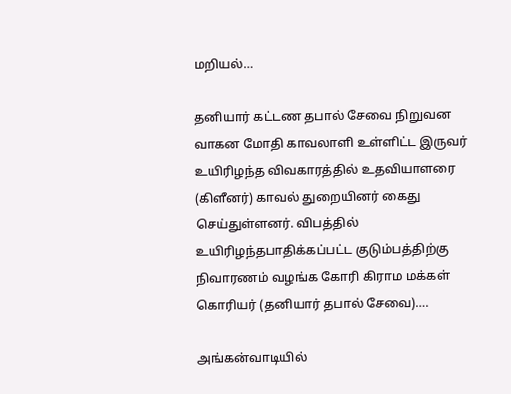மறியல்…

தனியார் கட்டண தபால் சேவை நிறுவன வாகன மோதி காவலாளி உள்ளிட்ட இருவர் உயிரிழந்த விவகாரத்தில் உதவியாளரை (கிளீனர்) காவல் துறையினர் கைது செய்துள்ளனர். விபத்தில் உயிரிழந்தபாதிக்கப்பட்ட குடும்பத்திற்கு நிவாரணம் வழங்க கோரி கிராம மக்கள் கொரியர் (தனியார் தபால் சேவை)….

அங்கன்வாடியில்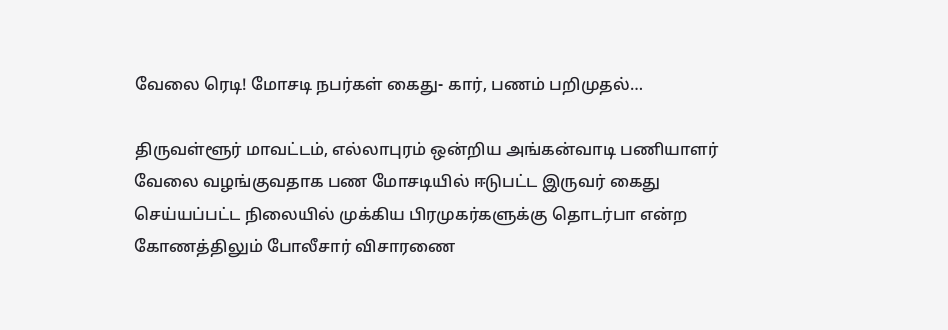வேலை ரெடி! மோசடி நபர்கள் கைது- கார், பணம் பறிமுதல்…

திருவள்ளூர் மாவட்டம், எல்லாபுரம் ஒன்றிய அங்கன்வாடி பணியாளர் வேலை வழங்குவதாக பண மோசடியில் ஈடுபட்ட இருவர் கைது செய்யப்பட்ட நிலையில் முக்கிய பிரமுகர்களுக்கு தொடர்பா என்ற கோணத்திலும் போலீசார் விசாரணை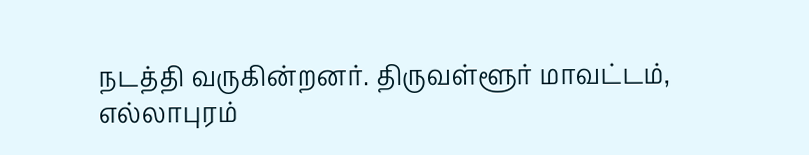நடத்தி வருகின்றனர். திருவள்ளூர் மாவட்டம், எல்லாபுரம்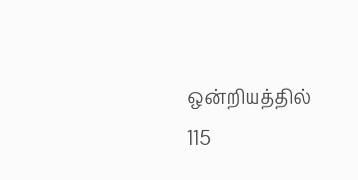ஒன்றியத்தில் 115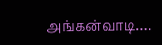அங்கன்வாடி….